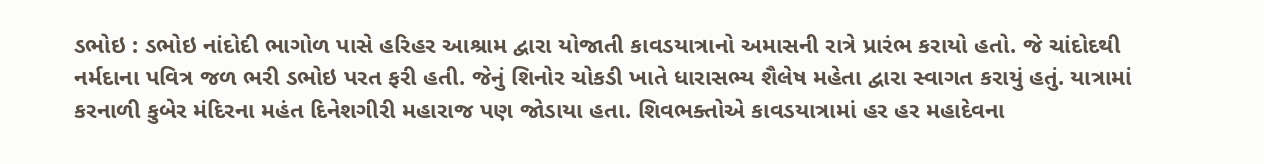ડભોઇ : ડભોઇ નાંદોદી ભાગોળ પાસે હરિહર આશ્રામ દ્વારા યોજાતી કાવડયાત્રાનો અમાસની રાત્રે પ્રારંભ કરાયો હતો. જે ચાંદોદથી નર્મદાના પવિત્ર જળ ભરી ડભોઇ પરત ફરી હતી. જેનું શિનોર ચોકડી ખાતે ધારાસભ્ય શૈલેષ મહેતા દ્વારા સ્વાગત કરાયું હતું. યાત્રામાં કરનાળી કુબેર મંદિરના મહંત દિનેશગીરી મહારાજ પણ જોડાયા હતા. શિવભક્તોએ કાવડયાત્રામાં હર હર મહાદેવના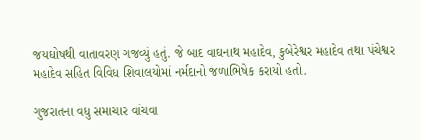જયઘોષથી વાતાવરણ ગજવ્યું હતું. જે બાદ વાઘનાથ મહાદેવ, કુબેરેશ્વર મહાદેવ તથા પંચેશ્વર મહાદેવ સહિત વિવિધ શિવાલયોમાં નર્મદાનો જળાભિષેક કરાયો હતો.

ગુજરાતના વધુ સમાચાર વાંચવા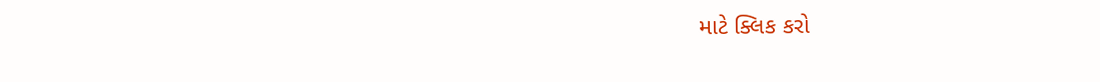માટે ક્લિક કરો